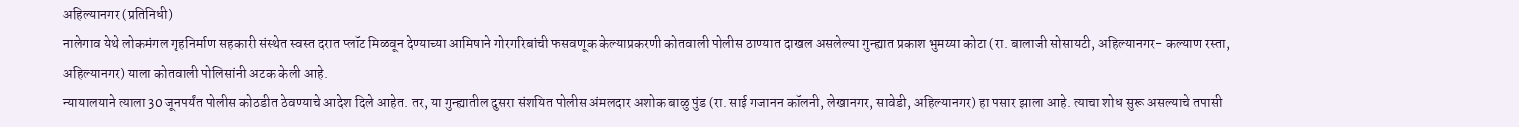अहिल्यानगर (प्रतिनिधी)
नालेगाव येथे लोकमंगल गृहनिर्माण सहकारी संस्थेत स्वस्त दरात प्लॉट मिळवून देण्याच्या आमिषाने गोरगरिबांची फसवणूक केल्याप्रकरणी कोतवाली पोलीस ठाण्यात दाखल असलेल्या गुन्ह्यात प्रकाश भुमय्या कोटा (रा. बालाजी सोसायटी, अहिल्यानगर- कल्याण रस्ता, अहिल्यानगर) याला कोतवाली पोलिसांनी अटक केली आहे.
न्यायालयाने त्याला 30 जूनपर्यंत पोलीस कोठडीत ठेवण्याचे आदेश दिले आहेत. तर, या गुन्ह्यातील दुसरा संशयित पोलीस अंमलदार अशोक बाळु पुंड (रा. साई गजानन कॉलनी, लेखानगर, सावेडी, अहिल्यानगर) हा पसार झाला आहे. त्याचा शोध सुरू असल्याचे तपासी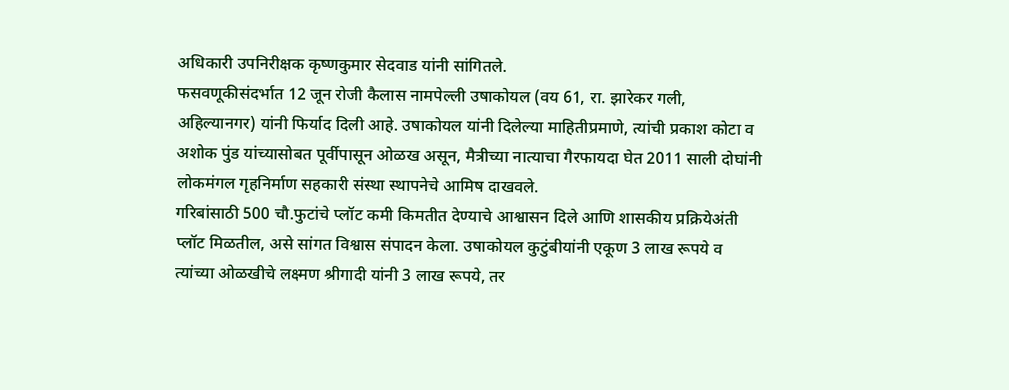अधिकारी उपनिरीक्षक कृष्णकुमार सेदवाड यांनी सांगितले.
फसवणूकीसंदर्भात 12 जून रोजी कैलास नामपेल्ली उषाकोयल (वय 61, रा. झारेकर गली, अहिल्यानगर) यांनी फिर्याद दिली आहे. उषाकोयल यांनी दिलेल्या माहितीप्रमाणे, त्यांची प्रकाश कोटा व अशोक पुंड यांच्यासोबत पूर्वीपासून ओळख असून, मैत्रीच्या नात्याचा गैरफायदा घेत 2011 साली दोघांनी लोकमंगल गृहनिर्माण सहकारी संस्था स्थापनेचे आमिष दाखवले.
गरिबांसाठी 500 चौ.फुटांचे प्लॉट कमी किमतीत देण्याचे आश्वासन दिले आणि शासकीय प्रक्रियेअंती प्लॉट मिळतील, असे सांगत विश्वास संपादन केला. उषाकोयल कुटुंबीयांनी एकूण 3 लाख रूपये व त्यांच्या ओळखीचे लक्ष्मण श्रीगादी यांनी 3 लाख रूपये, तर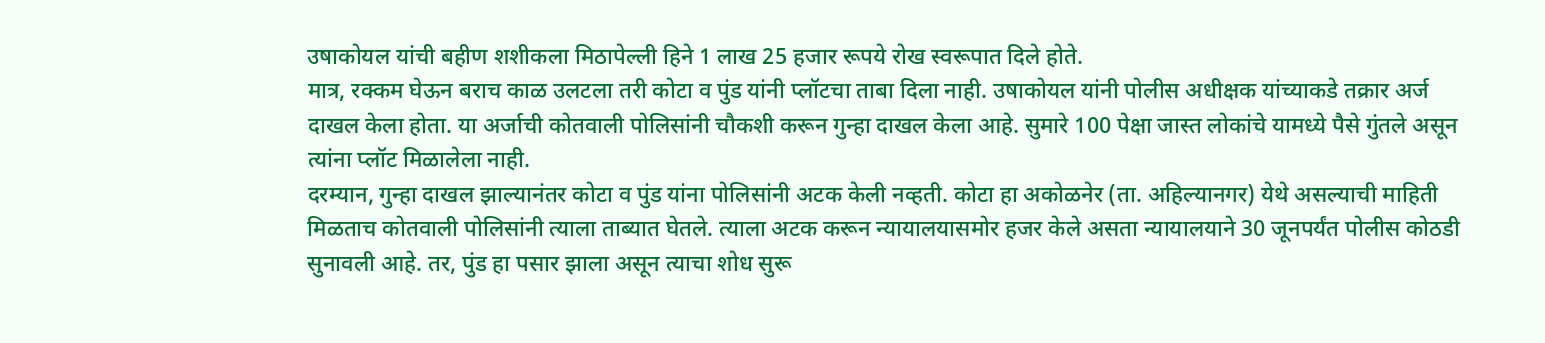उषाकोयल यांची बहीण शशीकला मिठापेल्ली हिने 1 लाख 25 हजार रूपये रोख स्वरूपात दिले होते.
मात्र, रक्कम घेऊन बराच काळ उलटला तरी कोटा व पुंड यांनी प्लॉटचा ताबा दिला नाही. उषाकोयल यांनी पोलीस अधीक्षक यांच्याकडे तक्रार अर्ज दाखल केला होता. या अर्जाची कोतवाली पोलिसांनी चौकशी करून गुन्हा दाखल केला आहे. सुमारे 100 पेक्षा जास्त लोकांचे यामध्ये पैसे गुंतले असून त्यांना प्लॉट मिळालेला नाही.
दरम्यान, गुन्हा दाखल झाल्यानंतर कोटा व पुंड यांना पोलिसांनी अटक केली नव्हती. कोटा हा अकोळनेर (ता. अहिल्यानगर) येथे असल्याची माहिती मिळताच कोतवाली पोलिसांनी त्याला ताब्यात घेतले. त्याला अटक करून न्यायालयासमोर हजर केले असता न्यायालयाने 30 जूनपर्यंत पोलीस कोठडी सुनावली आहे. तर, पुंड हा पसार झाला असून त्याचा शोध सुरू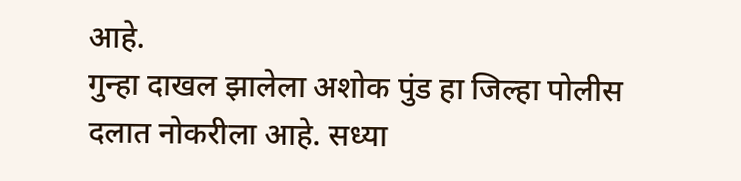आहे.
गुन्हा दाखल झालेला अशोक पुंड हा जिल्हा पोलीस दलात नोकरीला आहे. सध्या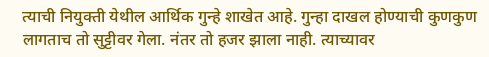त्याची नियुक्ती येथील आर्थिक गुन्हे शाखेत आहे. गुन्हा दाखल होण्याची कुणकुण लागताच तो सुट्टीवर गेला. नंतर तो हजर झाला नाही. त्याच्यावर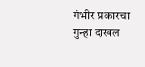गंभीर प्रकारचा गुन्हा दाखल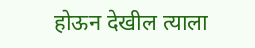होऊन देखील त्याला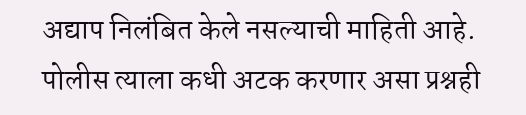अद्याप निलंबित केले नसल्याची माहिती आहे. पोलीस त्याला कधी अटक करणार असा प्रश्नही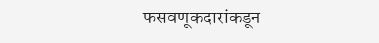फसवणूकदारांकडून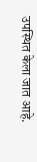उपस्थित केला जात आहे.